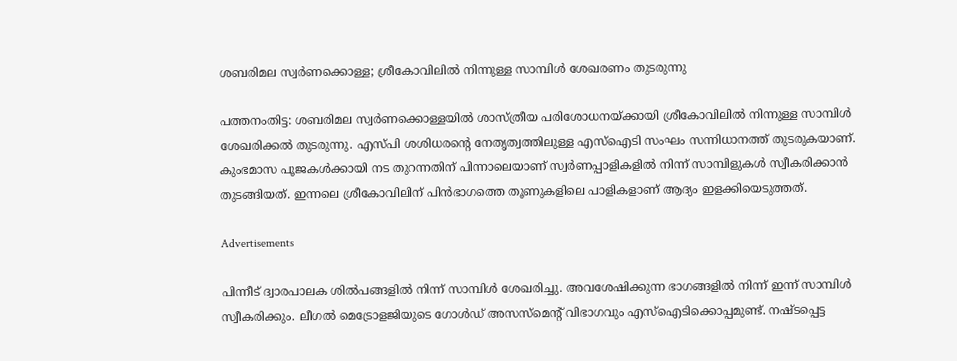ശബരിമല സ്വർണക്കൊള്ള; ശ്രീകോവിലിൽ നിന്നുള്ള സാമ്പിൾ ശേഖരണം തുടരുന്നു

പത്തനംതിട്ട: ശബരിമല സ്വര്‍ണക്കൊള്ളയില്‍ ശാസ്ത്രീയ പരിശോധനയ്ക്കായി ശ്രീകോവിലില്‍ നിന്നുള്ള സാമ്പിള്‍ ശേഖരിക്കല്‍ തുടരുന്നു. എസ്പി ശശിധരന്റെ നേതൃത്വത്തിലുള്ള എസ്‌ഐടി സംഘം സന്നിധാനത്ത് തുടരുകയാണ്. കുംഭമാസ പൂജകള്‍ക്കായി നട തുറന്നതിന് പിന്നാലെയാണ് സ്വര്‍ണപ്പാളികളില്‍ നിന്ന് സാമ്പിളുകള്‍ സ്വീകരിക്കാന്‍ തുടങ്ങിയത്. ഇന്നലെ ശ്രീകോവിലിന് പിന്‍ഭാഗത്തെ തൂണുകളിലെ പാളികളാണ് ആദ്യം ഇളക്കിയെടുത്തത്.

Advertisements

പിന്നീട് ദ്വാരപാലക ശില്‍പങ്ങളില്‍ നിന്ന് സാമ്പിള്‍ ശേഖരിച്ചു. അവശേഷിക്കുന്ന ഭാഗങ്ങളില്‍ നിന്ന് ഇന്ന് സാമ്പിള്‍ സ്വീകരിക്കും. ലീഗല്‍ മെട്രോളജിയുടെ ഗോള്‍ഡ് അസസ്‌മെന്റ് വിഭാഗവും എസ്‌ഐടിക്കൊപ്പമുണ്ട്. നഷ്ടപ്പെട്ട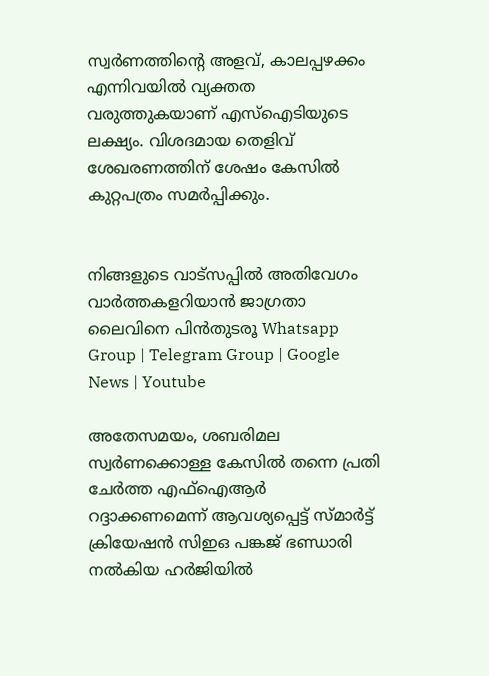സ്വര്‍ണത്തിന്റെ അളവ്, കാലപ്പഴക്കം എന്നിവയില്‍ വ്യക്തത വരുത്തുകയാണ് എസ്‌ഐടിയുടെ ലക്ഷ്യം. വിശദമായ തെളിവ് ശേഖരണത്തിന് ശേഷം കേസില്‍ കുറ്റപത്രം സമര്‍പ്പിക്കും.


നിങ്ങളുടെ വാട്സപ്പിൽ അതിവേഗം വാർത്തകളറിയാൻ ജാഗ്രതാ ലൈവിനെ പിൻതുടരൂ Whatsapp Group | Telegram Group | Google News | Youtube

അതേസമയം, ശബരിമല സ്വര്‍ണക്കൊള്ള കേസില്‍ തന്നെ പ്രതി ചേര്‍ത്ത എഫ്‌ഐആര്‍ റദ്ദാക്കണമെന്ന് ആവശ്യപ്പെട്ട് സ്മാര്‍ട്ട് ക്രിയേഷന്‍ സിഇഒ പങ്കജ് ഭണ്ഡാരി നല്‍കിയ ഹര്‍ജിയില്‍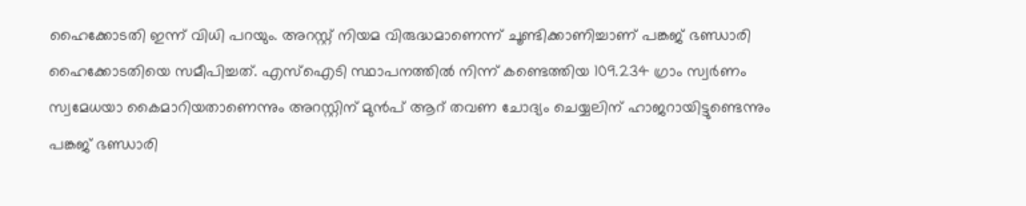ഹൈക്കോടതി ഇന്ന് വിധി പറയും. അറസ്റ്റ് നിയമ വിരുദ്ധമാണെന്ന് ചൂണ്ടിക്കാണിച്ചാണ് പങ്കജ് ഭണ്ഡാരി ഹൈക്കോടതിയെ സമീപിച്ചത്. എസ്‌ഐടി സ്ഥാപനത്തില്‍ നിന്ന് കണ്ടെത്തിയ 109.234 ഗ്രാം സ്വര്‍ണം സ്വമേധയാ കൈമാറിയതാണെന്നും അറസ്റ്റിന് മുന്‍പ് ആറ് തവണ ചോദ്യം ചെയ്യലിന് ഹാജറായിട്ടുണ്ടെന്നും പങ്കജ് ഭണ്ഡാരി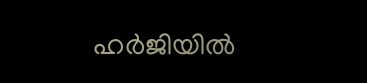ഹര്‍ജിയില്‍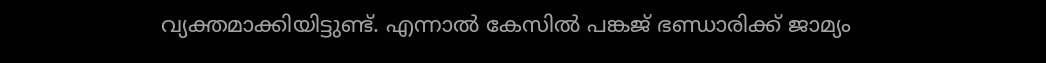വ്യക്തമാക്കിയിട്ടുണ്ട്. എന്നാല്‍ കേസില്‍ പങ്കജ് ഭണ്ഡാരിക്ക് ജാമ്യം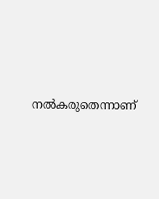നല്‍കരുതെന്നാണ്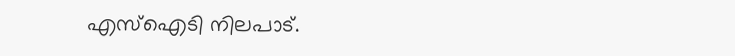എസ്‌ഐടി നിലപാട്.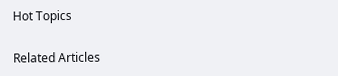Hot Topics

Related Articles